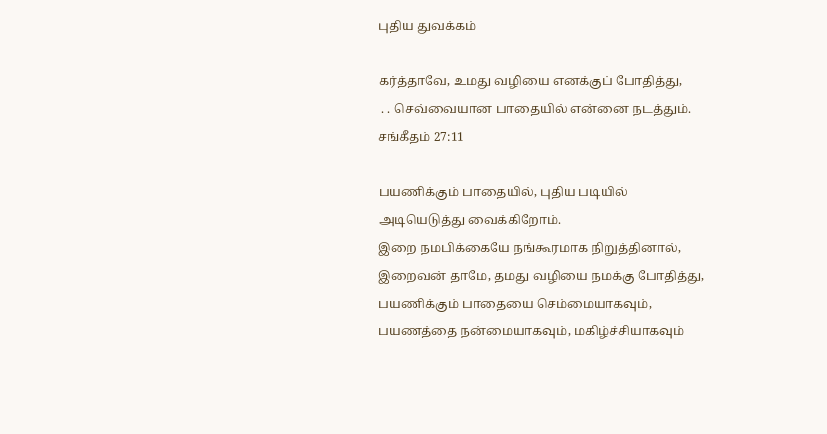புதிய துவக்கம்

கர்த்தாவே, உமது வழியை எனக்குப் போதித்து,
 . . செவ்வையான பாதையில் என்னை நடத்தும்.
சங்கீதம் 27:11

பயணிக்கும் பாதையில், புதிய படியில் அடியெடுத்து வைக்கிறோம்.
இறை நமபிக்கையே நங்கூரமாக நிறுத்தினால்,
இறைவன் தாமே, தமது வழியை நமக்கு போதித்து,
பயணிக்கும் பாதையை செம்மையாகவும்,
பயணத்தை நன்மையாகவும், மகிழ்ச்சியாகவும்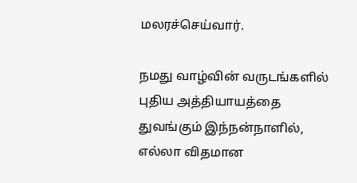மலரச்செய்வார்.

நமது வாழ்வின் வருடங்களில்
புதிய அத்தியாயத்தை துவங்கும் இந்நன்நாளில்,
எல்லா விதமான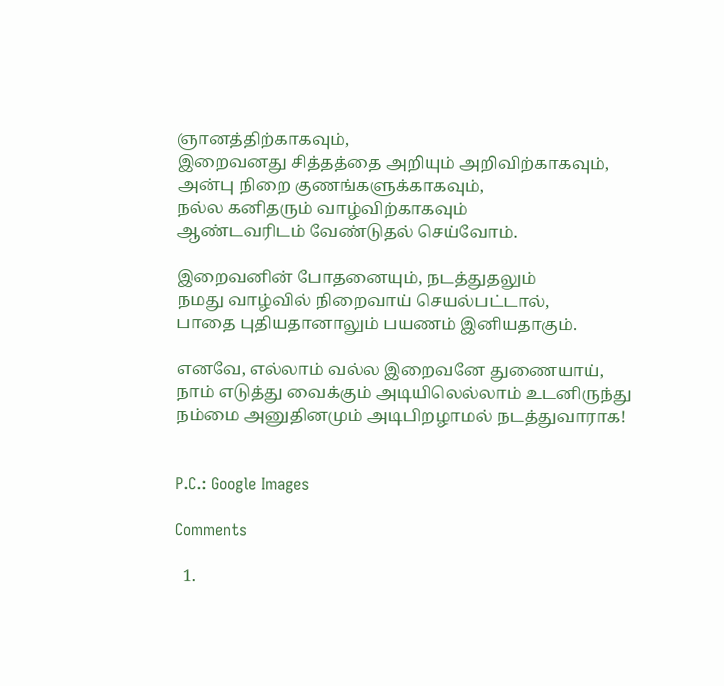ஞானத்திற்காகவும்,
இறைவனது சித்தத்தை அறியும் அறிவிற்காகவும்,
அன்பு நிறை குணங்களுக்காகவும்,
நல்ல கனிதரும் வாழ்விற்காகவும்
ஆண்டவரிடம் வேண்டுதல் செய்வோம்.

இறைவனின் போதனையும், நடத்துதலும்
நமது வாழ்வில் நிறைவாய் செயல்பட்டால்,
பாதை புதியதானாலும் பயணம் இனியதாகும்.

எனவே, எல்லாம் வல்ல இறைவனே துணையாய்,
நாம் எடுத்து வைக்கும் அடியிலெல்லாம் உடனிருந்து
நம்மை அனுதினமும் அடிபிறழாமல் நடத்துவாராக!


P.C.: Google Images

Comments

  1.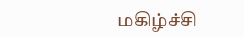மகிழ்ச்சி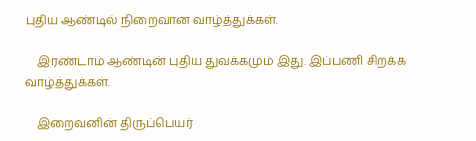புதிய ஆண்டில் நிறைவான வாழ்த்துக்கள்.

    இரண்டாம் ஆண்டின் புதிய துவக்கமும் இது. இப்பணி சிறக்க வாழ்த்துக்கள்.

    இறைவனின் திருப்பெயர்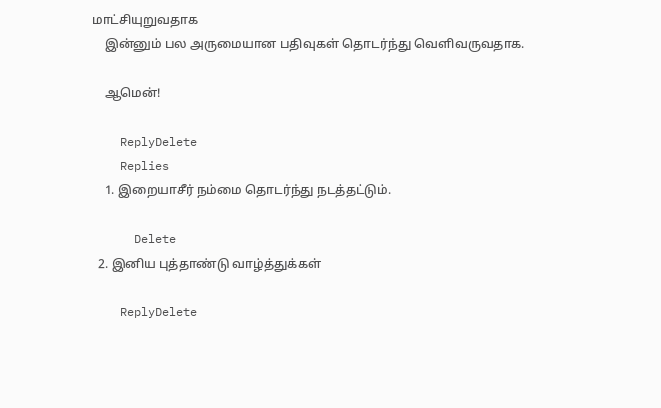மாட்சியுறுவதாக
    இன்னும் பல அருமையான பதிவுகள் தொடர்ந்து வெளிவருவதாக.

    ஆமென்!

    ReplyDelete
    Replies
    1. இறையாசீர் நம்மை தொடர்ந்து நடத்தட்டும்.

      Delete
  2. இனிய புத்தாண்டு வாழ்த்துக்கள்

    ReplyDelete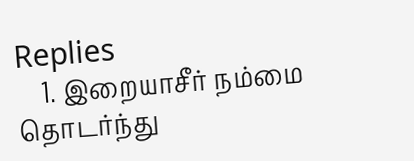Replies
    1. இறையாசீர் நம்மை தொடர்ந்து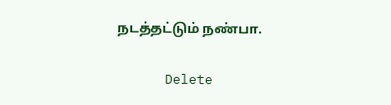நடத்தட்டும் நண்பா.

      Delete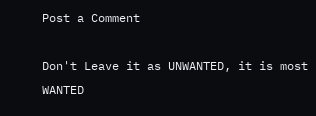Post a Comment

Don't Leave it as UNWANTED, it is most WANTED